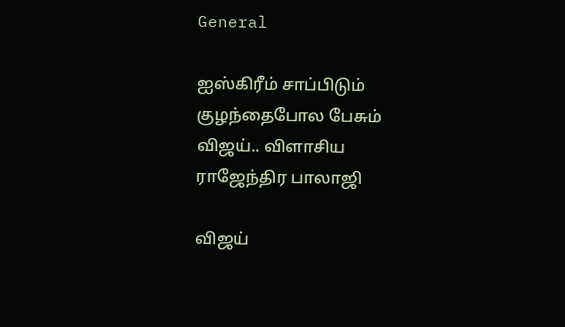General

ஐஸ்கிரீம் சாப்பிடும் குழந்தைபோல பேசும் விஜய்.. விளாசிய ராஜேந்திர பாலாஜி

விஜய்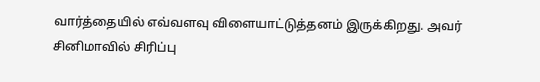வார்த்தையில் எவ்வளவு விளையாட்டுத்தனம் இருக்கிறது. அவர் சினிமாவில் சிரிப்பு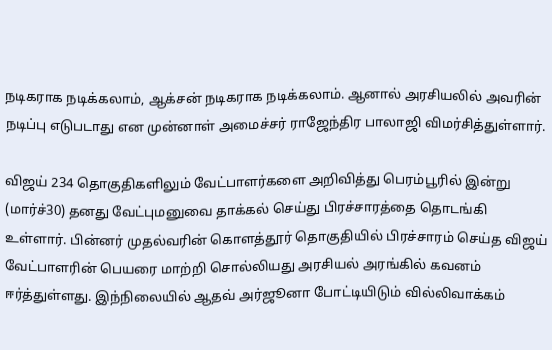நடிகராக நடிக்கலாம், ஆக்சன் நடிகராக நடிக்கலாம். ஆனால் அரசியலில் அவரின் நடிப்பு எடுபடாது என முன்னாள் அமைச்சர் ராஜேந்திர பாலாஜி விமர்சித்துள்ளார்.

விஜய் 234 தொகுதிகளிலும் வேட்பாளர்களை அறிவித்து பெரம்பூரில் இன்று (மார்ச்30) தனது வேட்புமனுவை தாக்கல் செய்து பிரச்சாரத்தை தொடங்கி உள்ளார். பின்னர் முதல்வரின் கொளத்தூர் தொகுதியில் பிரச்சாரம் செய்த விஜய் வேட்பாளரின் பெயரை மாற்றி சொல்லியது அரசியல் அரங்கில் கவனம் ஈர்த்துள்ளது. இந்நிலையில் ஆதவ் அர்ஜூனா போட்டியிடும் வில்லிவாக்கம்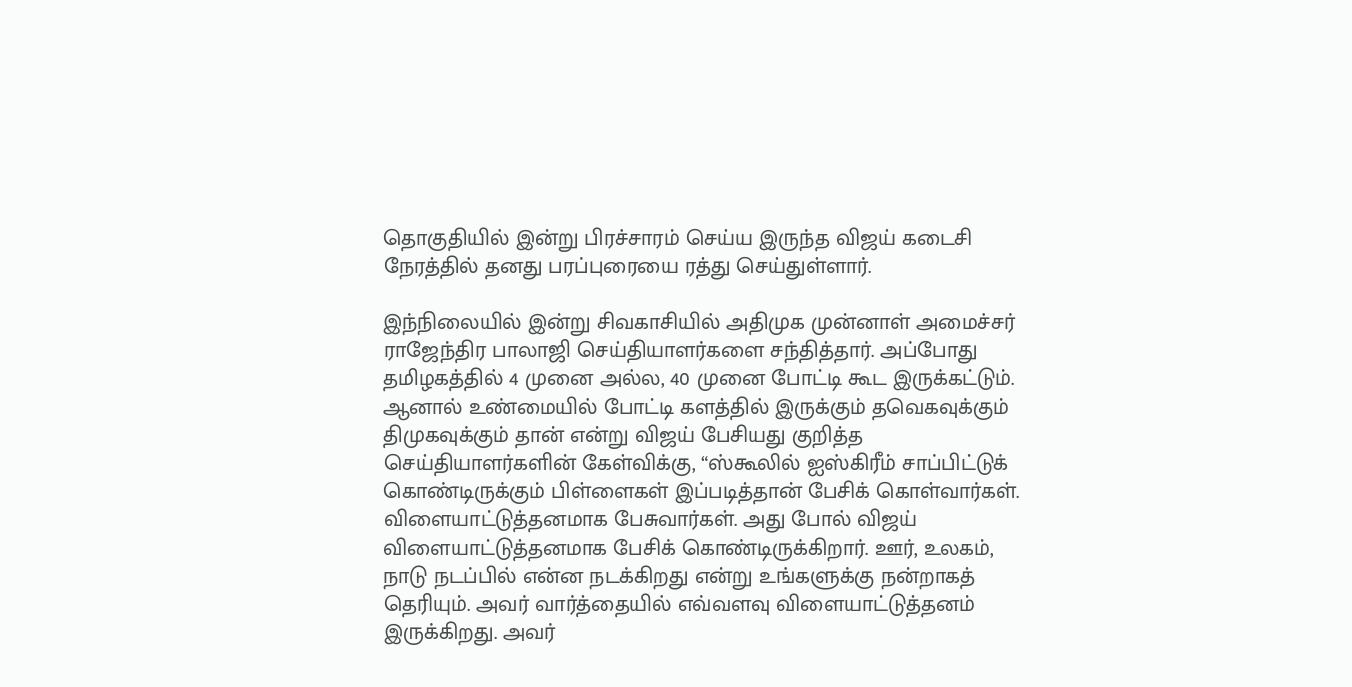தொகுதியில் இன்று பிரச்சாரம் செய்ய இருந்த விஜய் கடைசி நேரத்தில் தனது பரப்புரையை ரத்து செய்துள்ளார்.

இந்நிலையில் இன்று சிவகாசியில் அதிமுக முன்னாள் அமைச்சர் ராஜேந்திர பாலாஜி செய்தியாளர்களை சந்தித்தார். அப்போது தமிழகத்தில் 4 முனை அல்ல, 40 முனை போட்டி கூட இருக்கட்டும். ஆனால் உண்மையில் போட்டி களத்தில் இருக்கும் தவெகவுக்கும் திமுகவுக்கும் தான் என்று விஜய் பேசியது குறித்த செய்தியாளர்களின் கேள்விக்கு, “ஸ்கூலில் ஐஸ்கிரீம் சாப்பிட்டுக் கொண்டிருக்கும் பிள்ளைகள் இப்படித்தான் பேசிக் கொள்வார்கள். விளையாட்டுத்தனமாக பேசுவார்கள். அது போல் விஜய் விளையாட்டுத்தனமாக பேசிக் கொண்டிருக்கிறார். ஊர், உலகம், நாடு நடப்பில் என்ன நடக்கிறது என்று உங்களுக்கு நன்றாகத் தெரியும். அவர் வார்த்தையில் எவ்வளவு விளையாட்டுத்தனம் இருக்கிறது. அவர்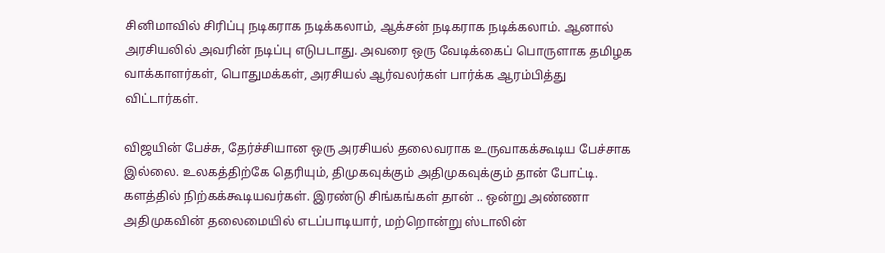சினிமாவில் சிரிப்பு நடிகராக நடிக்கலாம், ஆக்சன் நடிகராக நடிக்கலாம். ஆனால் அரசியலில் அவரின் நடிப்பு எடுபடாது. அவரை ஒரு வேடிக்கைப் பொருளாக தமிழக வாக்காளர்கள், பொதுமக்கள், அரசியல் ஆர்வலர்கள் பார்க்க ஆரம்பித்து விட்டார்கள்.

விஜயின் பேச்சு, தேர்ச்சியான ஒரு அரசியல் தலைவராக உருவாகக்கூடிய பேச்சாக இல்லை. உலகத்திற்கே தெரியும், திமுகவுக்கும் அதிமுகவுக்கும் தான் போட்டி. களத்தில் நிற்கக்கூடியவர்கள். இரண்டு சிங்கங்கள் தான் .. ஒன்று அண்ணா அதிமுகவின் தலைமையில் எடப்பாடியார், மற்றொன்று ஸ்டாலின்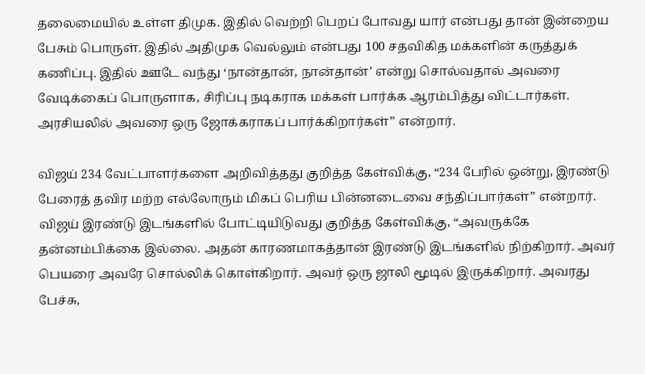தலைமையில் உள்ள திமுக. இதில் வெற்றி பெறப் போவது யார் என்பது தான் இன்றைய பேசும் பொருள். இதில் அதிமுக வெல்லும் என்பது 100 சதவிகித மக்களின் கருத்துக் கணிப்பு. இதில் ஊடே வந்து ‘நான்தான், நான்தான்’ என்று சொல்வதால் அவரை வேடிக்கைப் பொருளாக, சிரிப்பு நடிகராக மக்கள் பார்க்க ஆரம்பித்து விட்டார்கள். அரசியலில் அவரை ஒரு ஜோக்கராகப் பார்க்கிறார்கள்” என்றார்.

விஜய் 234 வேட்பாளர்களை அறிவித்தது குறித்த கேள்விக்கு, “234 பேரில் ஒன்று, இரண்டு பேரைத் தவிர மற்ற எல்லோரும் மிகப் பெரிய பின்னடைவை சந்திப்பார்கள்” என்றார். விஜய் இரண்டு இடங்களில் போட்டியிடுவது குறித்த கேள்விக்கு, “அவருக்கே தன்னம்பிக்கை இல்லை. அதன் காரணமாகத்தான் இரண்டு இடங்களில் நிற்கிறார். அவர் பெயரை அவரே சொல்லிக் கொள்கிறார். அவர் ஒரு ஜாலி மூடில் இருக்கிறார். அவரது பேச்சு,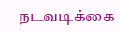நடவடிக்கை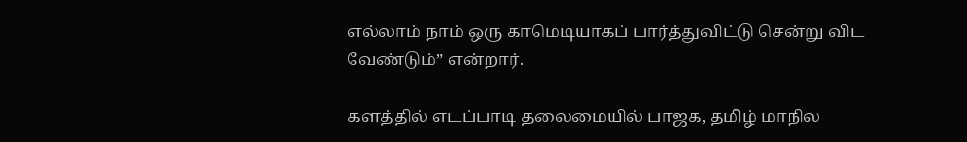எல்லாம் நாம் ஒரு காமெடியாகப் பார்த்துவிட்டு சென்று விட வேண்டும்” என்றார்.

களத்தில் எடப்பாடி தலைமையில் பாஜக, தமிழ் மாநில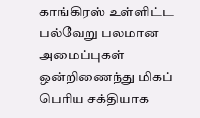காங்கிரஸ் உள்ளிட்ட பல்வேறு பலமான அமைப்புகள் ஒன்றிணைந்து மிகப் பெரிய சக்தியாக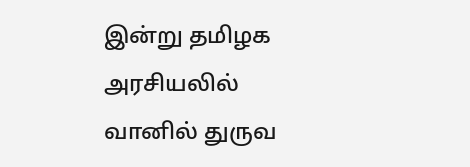இன்று தமிழக அரசியலில் வானில் துருவ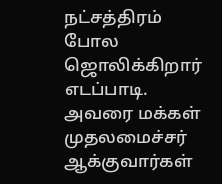நட்சத்திரம் போல ஜொலிக்கிறார் எடப்பாடி. அவரை மக்கள் முதலமைச்சர் ஆக்குவார்கள்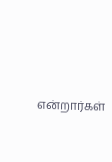என்றார்கள்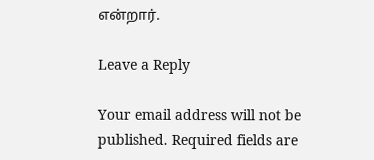என்றார்.

Leave a Reply

Your email address will not be published. Required fields are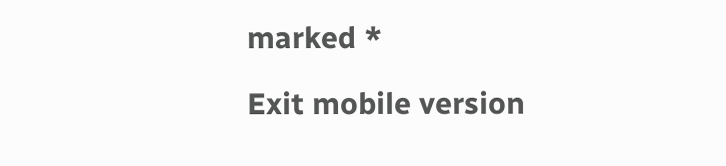marked *

Exit mobile version